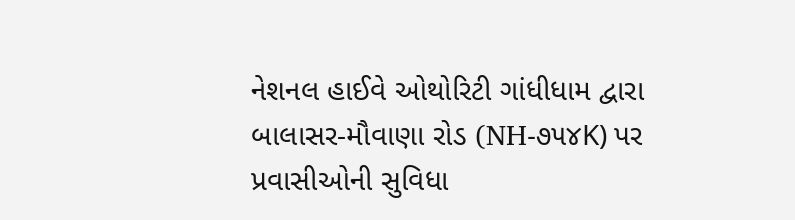નેશનલ હાઈવે ઓથોરિટી ગાંધીધામ દ્વારા બાલાસર-મૌવાણા રોડ (NH-૭૫૪K) પર પ્રવાસીઓની સુવિધા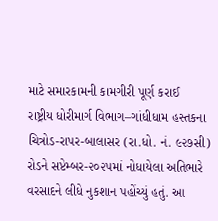માટે સમારકામની કામગીરી પૂર્ણ કરાઈ
રાષ્ટ્રીય ધોરીમાર્ગ વિભાગ–ગાંધીધામ હસ્તકના ચિત્રોડ-રાપર-બાલાસર (રા.ધો. નં. ૯૨૭સી) રોડને સપ્ટેમ્બર-૨૦૨૫માં નોધાયેલા અતિભારે વરસાદને લીધે નુકશાન પહોંચ્યું હતું. આ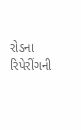રોડના રિપેરીંગની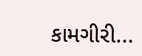કામગીરી...